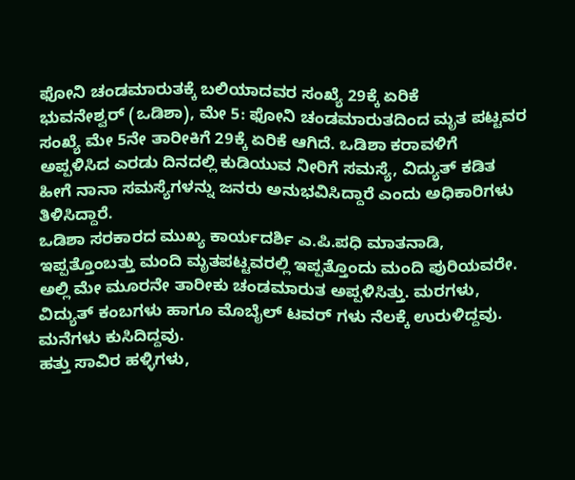ಫೋನಿ ಚಂಡಮಾರುತಕ್ಕೆ ಬಲಿಯಾದವರ ಸಂಖ್ಯೆ 29ಕ್ಕೆ ಏರಿಕೆ
ಭುವನೇಶ್ವರ್ (ಒಡಿಶಾ), ಮೇ 5: ಫೋನಿ ಚಂಡಮಾರುತದಿಂದ ಮೃತ ಪಟ್ಟವರ ಸಂಖ್ಯೆ ಮೇ 5ನೇ ತಾರೀಕಿಗೆ 29ಕ್ಕೆ ಏರಿಕೆ ಆಗಿದೆ. ಒಡಿಶಾ ಕರಾವಳಿಗೆ ಅಪ್ಪಳಿಸಿದ ಎರಡು ದಿನದಲ್ಲಿ ಕುಡಿಯುವ ನೀರಿಗೆ ಸಮಸ್ಯೆ, ವಿದ್ಯುತ್ ಕಡಿತ ಹೀಗೆ ನಾನಾ ಸಮಸ್ಯೆಗಳನ್ನು ಜನರು ಅನುಭವಿಸಿದ್ದಾರೆ ಎಂದು ಅಧಿಕಾರಿಗಳು ತಿಳಿಸಿದ್ದಾರೆ.
ಒಡಿಶಾ ಸರಕಾರದ ಮುಖ್ಯ ಕಾರ್ಯದರ್ಶಿ ಎ.ಪಿ.ಪಧಿ ಮಾತನಾಡಿ, ಇಪ್ಪತ್ತೊಂಬತ್ತು ಮಂದಿ ಮೃತಪಟ್ಟವರಲ್ಲಿ ಇಪ್ಪತ್ತೊಂದು ಮಂದಿ ಪುರಿಯವರೇ. ಅಲ್ಲಿ ಮೇ ಮೂರನೇ ತಾರೀಕು ಚಂಡಮಾರುತ ಅಪ್ಪಳಿಸಿತ್ತು. ಮರಗಳು, ವಿದ್ಯುತ್ ಕಂಬಗಳು ಹಾಗೂ ಮೊಬೈಲ್ ಟವರ್ ಗಳು ನೆಲಕ್ಕೆ ಉರುಳಿದ್ದವು. ಮನೆಗಳು ಕುಸಿದಿದ್ದವು.
ಹತ್ತು ಸಾವಿರ ಹಳ್ಳಿಗಳು,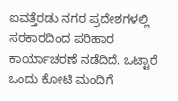ಐವತ್ತೆರಡು ನಗರ ಪ್ರದೇಶಗಳಲ್ಲಿ ಸರಕಾರದಿಂದ ಪರಿಹಾರ ಕಾರ್ಯಾಚರಣೆ ನಡೆದಿದೆ. ಒಟ್ಟಾರೆ ಒಂದು ಕೋಟಿ ಮಂದಿಗೆ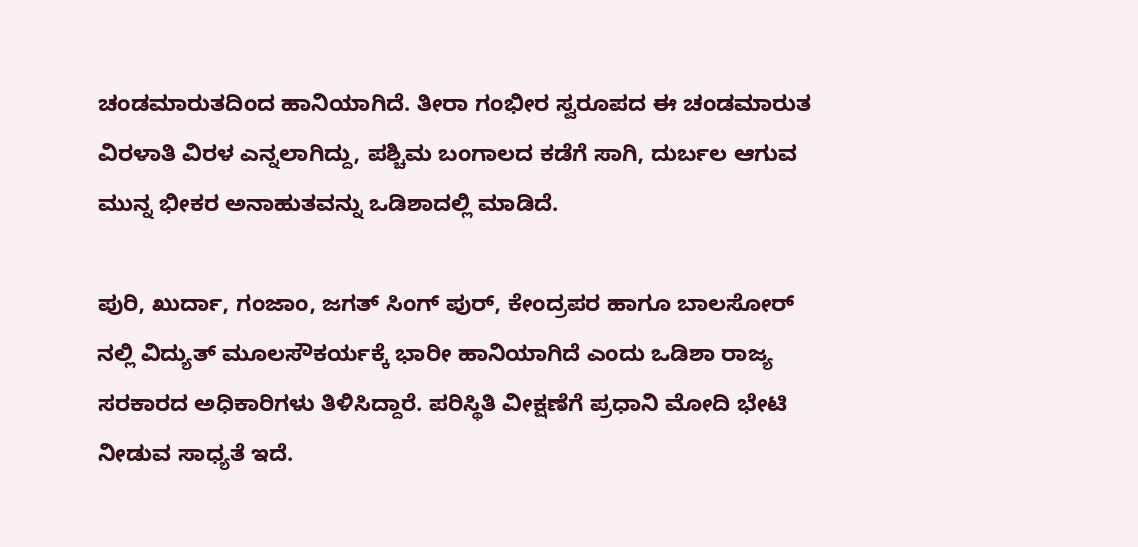ಚಂಡಮಾರುತದಿಂದ ಹಾನಿಯಾಗಿದೆ. ತೀರಾ ಗಂಭೀರ ಸ್ವರೂಪದ ಈ ಚಂಡಮಾರುತ ವಿರಳಾತಿ ವಿರಳ ಎನ್ನಲಾಗಿದ್ದು, ಪಶ್ಚಿಮ ಬಂಗಾಲದ ಕಡೆಗೆ ಸಾಗಿ, ದುರ್ಬಲ ಆಗುವ ಮುನ್ನ ಭೀಕರ ಅನಾಹುತವನ್ನು ಒಡಿಶಾದಲ್ಲಿ ಮಾಡಿದೆ.

ಪುರಿ, ಖುರ್ದಾ, ಗಂಜಾಂ, ಜಗತ್ ಸಿಂಗ್ ಪುರ್, ಕೇಂದ್ರಪರ ಹಾಗೂ ಬಾಲಸೋರ್ ನಲ್ಲಿ ವಿದ್ಯುತ್ ಮೂಲಸೌಕರ್ಯಕ್ಕೆ ಭಾರೀ ಹಾನಿಯಾಗಿದೆ ಎಂದು ಒಡಿಶಾ ರಾಜ್ಯ ಸರಕಾರದ ಅಧಿಕಾರಿಗಳು ತಿಳಿಸಿದ್ದಾರೆ. ಪರಿಸ್ಥಿತಿ ವೀಕ್ಷಣೆಗೆ ಪ್ರಧಾನಿ ಮೋದಿ ಭೇಟಿ ನೀಡುವ ಸಾಧ್ಯತೆ ಇದೆ.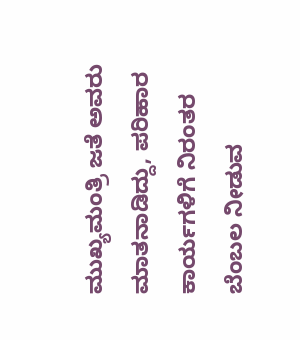ಮುಖ್ಯಮಂತ್ರಿ ಜತೆ ಅವರು ಮಾತನಾಡಿದ್ದು, ಪರಿಹಾರ ಕಾರ್ಯಗಳಿಗೆ ನಿರಂತರ ಬೆಂಬಲ ನೀಡುವ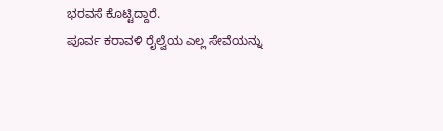ಭರವಸೆ ಕೊಟ್ಟಿದ್ದಾರೆ.
ಪೂರ್ವ ಕರಾವಳಿ ರೈಲ್ವೆಯ ಎಲ್ಲ ಸೇವೆಯನ್ನು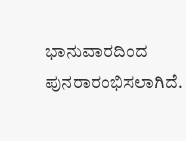ಭಾನುವಾರದಿಂದ ಪುನರಾರಂಭಿಸಲಾಗಿದೆ.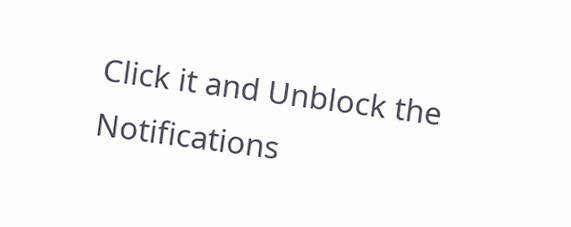Click it and Unblock the Notifications